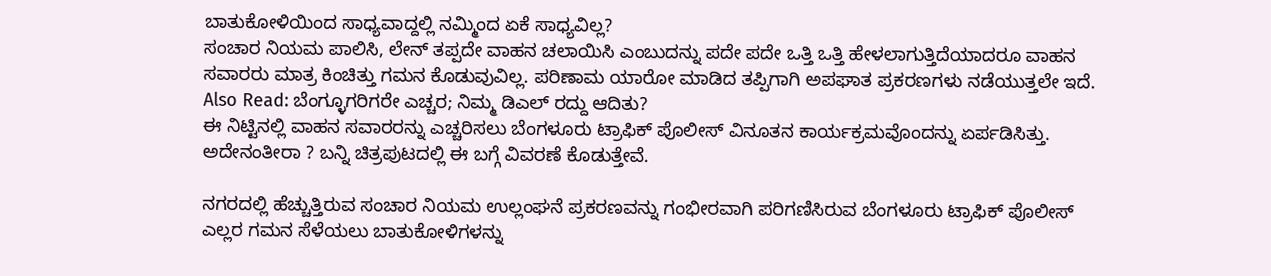ಬಾತುಕೋಳಿಯಿಂದ ಸಾಧ್ಯವಾದ್ದಲ್ಲಿ ನಮ್ಮಿಂದ ಏಕೆ ಸಾಧ್ಯವಿಲ್ಲ?
ಸಂಚಾರ ನಿಯಮ ಪಾಲಿಸಿ, ಲೇನ್ ತಪ್ಪದೇ ವಾಹನ ಚಲಾಯಿಸಿ ಎಂಬುದನ್ನು ಪದೇ ಪದೇ ಒತ್ತಿ ಒತ್ತಿ ಹೇಳಲಾಗುತ್ತಿದೆಯಾದರೂ ವಾಹನ ಸವಾರರು ಮಾತ್ರ ಕಿಂಚಿತ್ತು ಗಮನ ಕೊಡುವುವಿಲ್ಲ. ಪರಿಣಾಮ ಯಾರೋ ಮಾಡಿದ ತಪ್ಪಿಗಾಗಿ ಅಪಘಾತ ಪ್ರಕರಣಗಳು ನಡೆಯುತ್ತಲೇ ಇದೆ.
Also Read: ಬೆಂಗ್ಳೂಗರಿಗರೇ ಎಚ್ಚರ; ನಿಮ್ಮ ಡಿಎಲ್ ರದ್ದು ಆದಿತು?
ಈ ನಿಟ್ಟಿನಲ್ಲಿ ವಾಹನ ಸವಾರರನ್ನು ಎಚ್ಚರಿಸಲು ಬೆಂಗಳೂರು ಟ್ರಾಫಿಕ್ ಪೊಲೀಸ್ ವಿನೂತನ ಕಾರ್ಯಕ್ರಮವೊಂದನ್ನು ಏರ್ಪಡಿಸಿತ್ತು. ಅದೇನಂತೀರಾ ? ಬನ್ನಿ ಚಿತ್ರಪುಟದಲ್ಲಿ ಈ ಬಗ್ಗೆ ವಿವರಣೆ ಕೊಡುತ್ತೇವೆ.

ನಗರದಲ್ಲಿ ಹೆಚ್ಚುತ್ತಿರುವ ಸಂಚಾರ ನಿಯಮ ಉಲ್ಲಂಘನೆ ಪ್ರಕರಣವನ್ನು ಗಂಭೀರವಾಗಿ ಪರಿಗಣಿಸಿರುವ ಬೆಂಗಳೂರು ಟ್ರಾಫಿಕ್ ಪೊಲೀಸ್ ಎಲ್ಲರ ಗಮನ ಸೆಳೆಯಲು ಬಾತುಕೋಳಿಗಳನ್ನು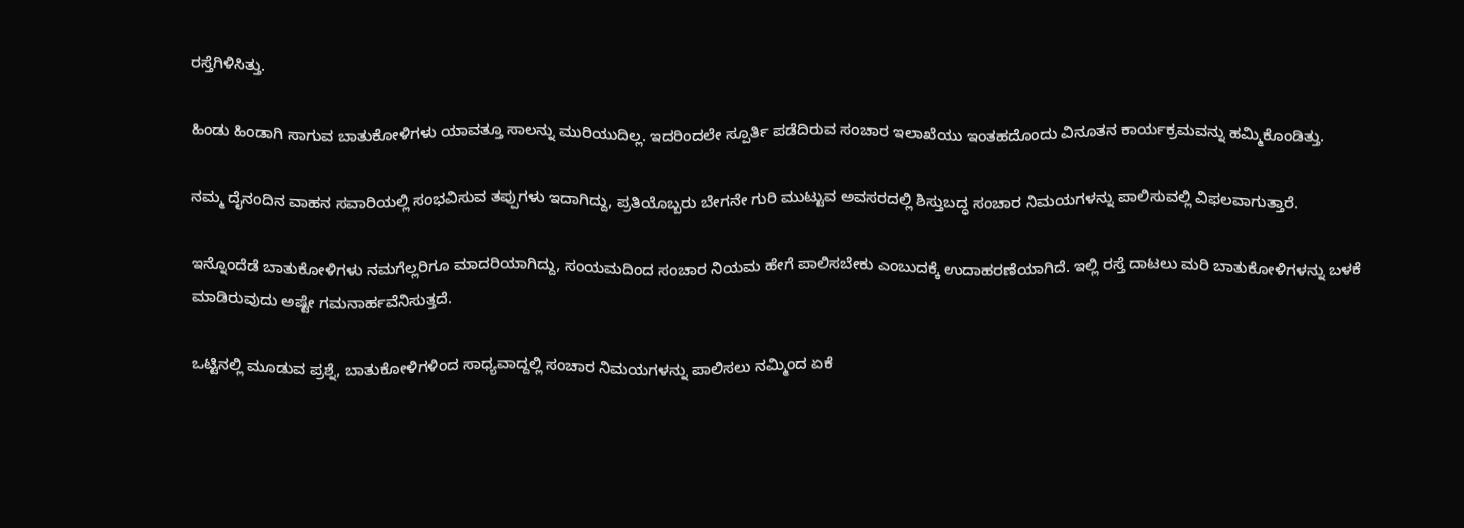ರಸ್ತೆಗಿಳಿಸಿತ್ತು.

ಹಿಂಡು ಹಿಂಡಾಗಿ ಸಾಗುವ ಬಾತುಕೋಳಿಗಳು ಯಾವತ್ತೂ ಸಾಲನ್ನು ಮುರಿಯುದಿಲ್ಲ. ಇದರಿಂದಲೇ ಸ್ಪೂರ್ತಿ ಪಡೆದಿರುವ ಸಂಚಾರ ಇಲಾಖೆಯು ಇಂತಹದೊಂದು ವಿನೂತನ ಕಾರ್ಯಕ್ರಮವನ್ನು ಹಮ್ಮಿಕೊಂಡಿತ್ತು.

ನಮ್ಮ ದೈನಂದಿನ ವಾಹನ ಸವಾರಿಯಲ್ಲಿ ಸಂಭವಿಸುವ ತಪ್ಪುಗಳು ಇದಾಗಿದ್ದು, ಪ್ರತಿಯೊಬ್ಬರು ಬೇಗನೇ ಗುರಿ ಮುಟ್ಟುವ ಅವಸರದಲ್ಲಿ ಶಿಸ್ತುಬದ್ಧ ಸಂಚಾರ ನಿಮಯಗಳನ್ನು ಪಾಲಿಸುವಲ್ಲಿ ವಿಫಲವಾಗುತ್ತಾರೆ.

ಇನ್ನೊಂದೆಡೆ ಬಾತುಕೋಳಿಗಳು ನಮಗೆಲ್ಲರಿಗೂ ಮಾದರಿಯಾಗಿದ್ದು, ಸಂಯಮದಿಂದ ಸಂಚಾರ ನಿಯಮ ಹೇಗೆ ಪಾಲಿಸಬೇಕು ಎಂಬುದಕ್ಕೆ ಉದಾಹರಣೆಯಾಗಿದೆ. ಇಲ್ಲಿ ರಸ್ತೆ ದಾಟಲು ಮರಿ ಬಾತುಕೋಳಿಗಳನ್ನು ಬಳಕೆ ಮಾಡಿರುವುದು ಅಷ್ಟೇ ಗಮನಾರ್ಹವೆನಿಸುತ್ತದೆ.

ಒಟ್ಟಿನಲ್ಲಿ ಮೂಡುವ ಪ್ರಶ್ನೆ, ಬಾತುಕೋಳಿಗಳಿಂದ ಸಾಧ್ಯವಾದ್ದಲ್ಲಿ ಸಂಚಾರ ನಿಮಯಗಳನ್ನು ಪಾಲಿಸಲು ನಮ್ಮಿಂದ ಏಕೆ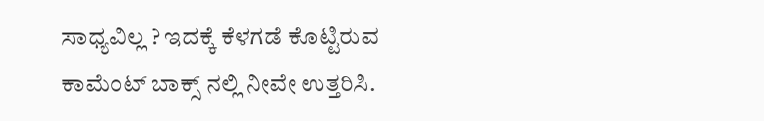ಸಾಧ್ಯವಿಲ್ಲ ? ಇದಕ್ಕೆ ಕೆಳಗಡೆ ಕೊಟ್ಟಿರುವ ಕಾಮೆಂಟ್ ಬಾಕ್ಸ್ ನಲ್ಲಿ ನೀವೇ ಉತ್ತರಿಸಿ.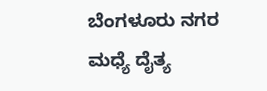ಬೆಂಗಳೂರು ನಗರ ಮಧ್ಯೆ ದೈತ್ಯ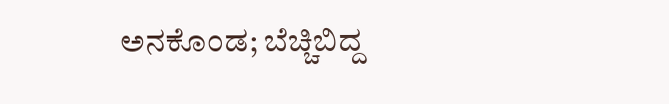ಅನಕೊಂಡ; ಬೆಚ್ಚಿಬಿದ್ದ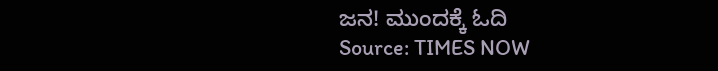ಜನ! ಮುಂದಕ್ಕೆ ಓದಿ
Source: TIMES NOW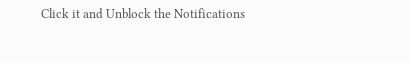Click it and Unblock the Notifications